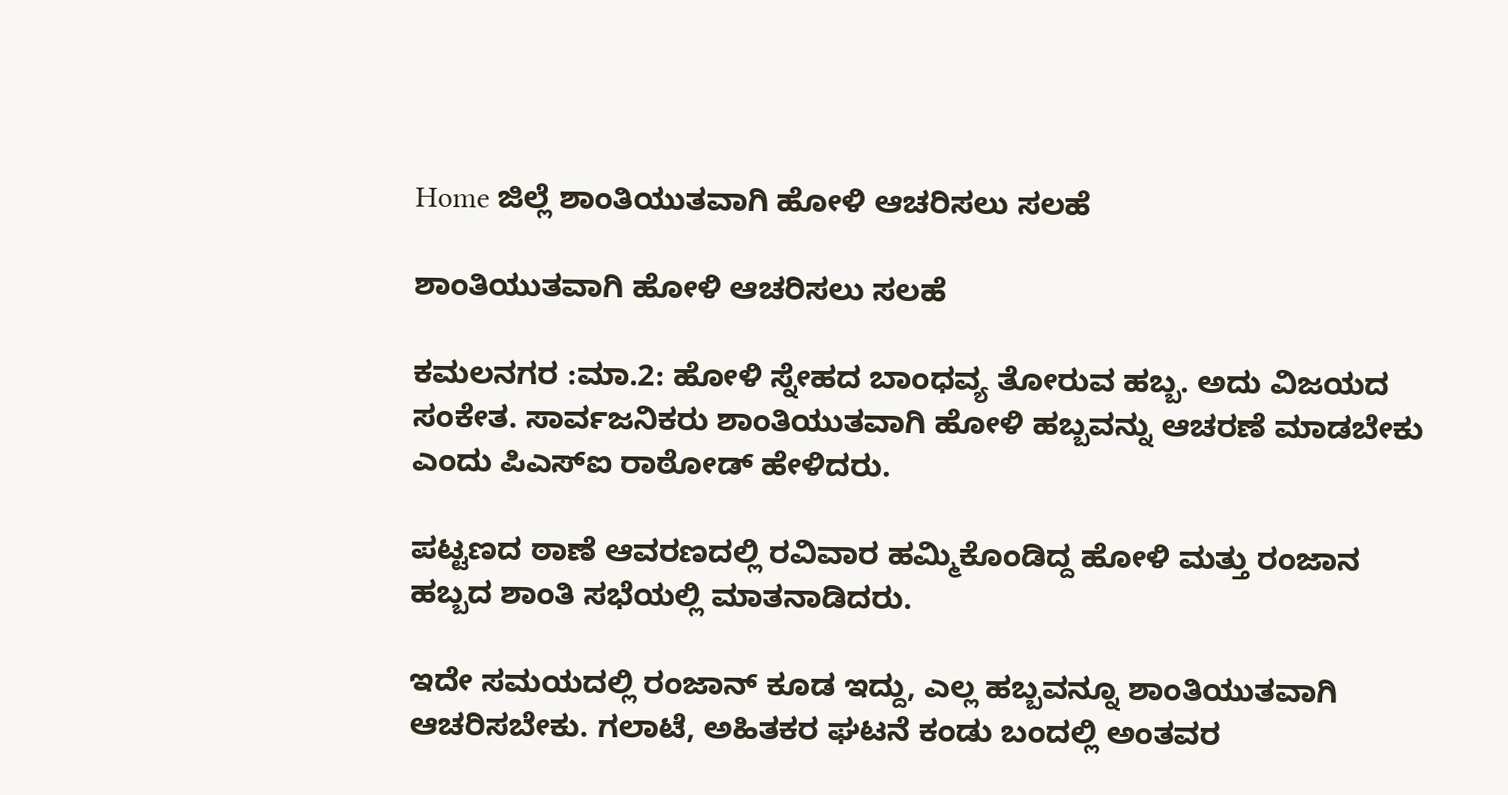Home ಜಿಲ್ಲೆ ಶಾಂತಿಯುತವಾಗಿ ಹೋಳಿ ಆಚರಿಸಲು ಸಲಹೆ

ಶಾಂತಿಯುತವಾಗಿ ಹೋಳಿ ಆಚರಿಸಲು ಸಲಹೆ

ಕಮಲನಗರ :ಮಾ.2: ಹೋಳಿ ಸ್ನೇಹದ ಬಾಂಧವ್ಯ ತೋರುವ ಹಬ್ಬ. ಅದು ವಿಜಯದ ಸಂಕೇತ. ಸಾರ್ವಜನಿಕರು ಶಾಂತಿಯುತವಾಗಿ ಹೋಳಿ ಹಬ್ಬವನ್ನು ಆಚರಣೆ ಮಾಡಬೇಕು ಎಂದು ಪಿಎಸ್‍ಐ ರಾಠೋಡ್ ಹೇಳಿದರು.

ಪಟ್ಟಣದ ಠಾಣೆ ಆವರಣದಲ್ಲಿ ರವಿವಾರ ಹಮ್ಮಿಕೊಂಡಿದ್ದ ಹೋಳಿ ಮತ್ತು ರಂಜಾನ ಹಬ್ಬದ ಶಾಂತಿ ಸಭೆಯಲ್ಲಿ ಮಾತನಾಡಿದರು.

ಇದೇ ಸಮಯದಲ್ಲಿ ರಂಜಾನ್ ಕೂಡ ಇದ್ದು, ಎಲ್ಲ ಹಬ್ಬವನ್ನೂ ಶಾಂತಿಯುತವಾಗಿ ಆಚರಿಸಬೇಕು. ಗಲಾಟೆ, ಅಹಿತಕರ ಘಟನೆ ಕಂಡು ಬಂದಲ್ಲಿ ಅಂತವರ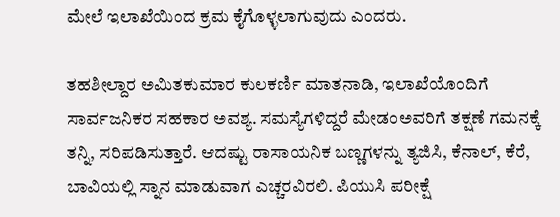ಮೇಲೆ ಇಲಾಖೆಯಿಂದ ಕ್ರಮ ಕೈಗೊಳ್ಳಲಾಗುವುದು ಎಂದರು.

ತಹಶೀಲ್ದಾರ ಅಮಿತಕುಮಾರ ಕುಲಕರ್ಣಿ ಮಾತನಾಡಿ, ಇಲಾಖೆಯೊಂದಿಗೆ ಸಾರ್ವಜನಿಕರ ಸಹಕಾರ ಅವಶ್ಯ. ಸಮಸ್ಯೆಗಳಿದ್ದರೆ ಮೇಡಂಅವರಿಗೆ ತಕ್ಷಣೆ ಗಮನಕ್ಕೆ ತನ್ನಿ, ಸರಿಪಡಿಸುತ್ತಾರೆ. ಆದಷ್ಟು ರಾಸಾಯನಿಕ ಬಣ್ಣಗಳನ್ನು ತ್ಯಜಿಸಿ, ಕೆನಾಲ್, ಕೆರೆ, ಬಾವಿಯಲ್ಲಿ ಸ್ನಾನ ಮಾಡುವಾಗ ಎಚ್ಚರವಿರಲಿ. ಪಿಯುಸಿ ಪರೀಕ್ಷೆ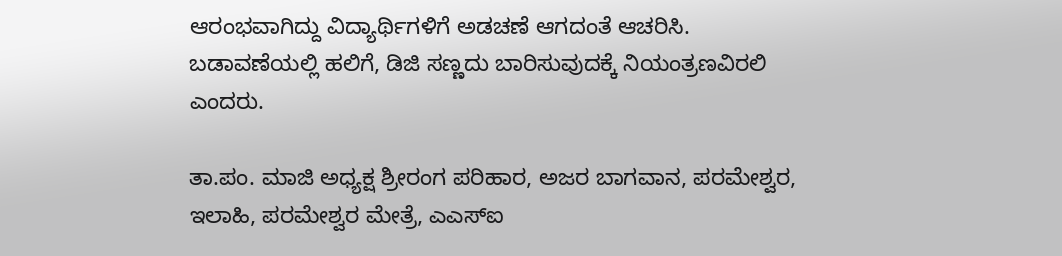ಆರಂಭವಾಗಿದ್ದು ವಿದ್ಯಾರ್ಥಿಗಳಿಗೆ ಅಡಚಣೆ ಆಗದಂತೆ ಆಚರಿಸಿ. ಬಡಾವಣೆಯಲ್ಲಿ ಹಲಿಗೆ, ಡಿಜಿ ಸಣ್ಣದು ಬಾರಿಸುವುದಕ್ಕೆ ನಿಯಂತ್ರಣವಿರಲಿ ಎಂದರು.

ತಾ.ಪಂ. ಮಾಜಿ ಅಧ್ಯಕ್ಷ ಶ್ರೀರಂಗ ಪರಿಹಾರ, ಅಜರ ಬಾಗವಾನ, ಪರಮೇಶ್ವರ, ಇಲಾಹಿ, ಪರಮೇಶ್ವರ ಮೇತ್ರೆ, ಎಎಸ್‍ಐ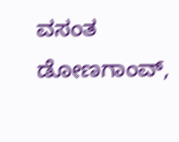ವಸಂತ ಡೋಣಗಾಂವ್,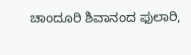ಚಾಂದೂರಿ ಶಿವಾನಂದ ಫುಲಾರಿ,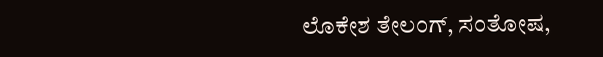ಲೊಕೇಶ ತೇಲಂಗ್, ಸಂತೋಷ,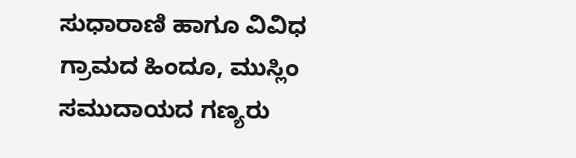ಸುಧಾರಾಣಿ ಹಾಗೂ ವಿವಿಧ ಗ್ರಾಮದ ಹಿಂದೂ, ಮುಸ್ಲಿಂ ಸಮುದಾಯದ ಗಣ್ಯರು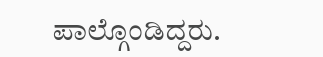ಪಾಲ್ಗೊಂಡಿದ್ದರು.